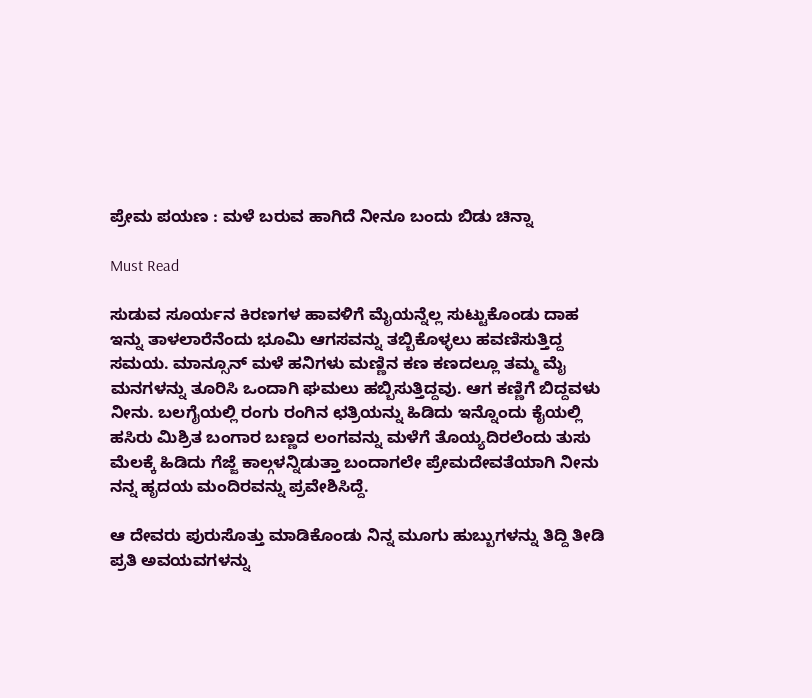ಪ್ರೇಮ ಪಯಣ : ಮಳೆ ಬರುವ ಹಾಗಿದೆ ನೀನೂ ಬಂದು ಬಿಡು ಚಿನ್ನಾ

Must Read

ಸುಡುವ ಸೂರ್ಯನ ಕಿರಣಗಳ ಹಾವಳಿಗೆ ಮೈಯನ್ನೆಲ್ಲ ಸುಟ್ಟುಕೊಂಡು ದಾಹ ಇನ್ನು ತಾಳಲಾರೆನೆಂದು ಭೂಮಿ ಆಗಸವನ್ನು ತಬ್ಬಿಕೊಳ್ಳಲು ಹವಣಿಸುತ್ತಿದ್ದ ಸಮಯ. ಮಾನ್ಸೂನ್ ಮಳೆ ಹನಿಗಳು ಮಣ್ಣಿನ ಕಣ ಕಣದಲ್ಲೂ ತಮ್ಮ ಮೈ ಮನಗಳನ್ನು ತೂರಿಸಿ ಒಂದಾಗಿ ಘಮಲು ಹಬ್ಬಿಸುತ್ತಿದ್ದವು. ಆಗ ಕಣ್ಣಿಗೆ ಬಿದ್ದವಳು ನೀನು. ಬಲಗೈಯಲ್ಲಿ ರಂಗು ರಂಗಿನ ಛತ್ರಿಯನ್ನು ಹಿಡಿದು ಇನ್ನೊಂದು ಕೈಯಲ್ಲಿ ಹಸಿರು ಮಿಶ್ರಿತ ಬಂಗಾರ ಬಣ್ಣದ ಲಂಗವನ್ನು ಮಳೆಗೆ ತೊಯ್ಯದಿರಲೆಂದು ತುಸು ಮೆಲಕ್ಕೆ ಹಿಡಿದು ಗೆಜ್ಜೆ ಕಾಲ್ಗಳನ್ನಿಡುತ್ತಾ ಬಂದಾಗಲೇ ಪ್ರೇಮದೇವತೆಯಾಗಿ ನೀನು ನನ್ನ ಹೃದಯ ಮಂದಿರವನ್ನು ಪ್ರವೇಶಿಸಿದ್ದೆ.

ಆ ದೇವರು ಪುರುಸೊತ್ತು ಮಾಡಿಕೊಂಡು ನಿನ್ನ ಮೂಗು ಹುಬ್ಬುಗಳನ್ನು ತಿದ್ದಿ ತೀಡಿ ಪ್ರತಿ ಅವಯವಗಳನ್ನು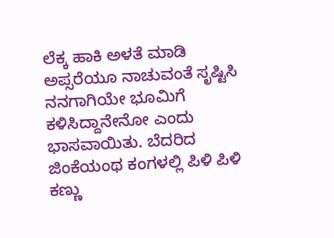ಲೆಕ್ಕ ಹಾಕಿ ಅಳತೆ ಮಾಡಿ ಅಪ್ಸರೆಯೂ ನಾಚುವಂತೆ ಸೃಷ್ಟಿಸಿ ನನಗಾಗಿಯೇ ಭೂಮಿಗೆ ಕಳಿಸಿದ್ದಾನೇನೋ ಎಂದು ಭಾಸವಾಯಿತು. ಬೆದರಿದ ಜಿಂಕೆಯಂಥ ಕಂಗಳಲ್ಲಿ ಪಿಳಿ ಪಿಳಿ ಕಣ್ಣು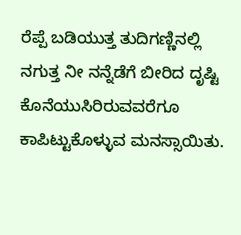ರೆಪ್ಪೆ ಬಡಿಯುತ್ತ ತುದಿಗಣ್ಣಿನಲ್ಲಿ ನಗುತ್ತ ನೀ ನನ್ನೆಡೆಗೆ ಬೀರಿದ ದೃಷ್ಟಿ ಕೊನೆಯುಸಿರಿರುವವರೆಗೂ ಕಾಪಿಟ್ಟುಕೊಳ್ಳುವ ಮನಸ್ಸಾಯಿತು.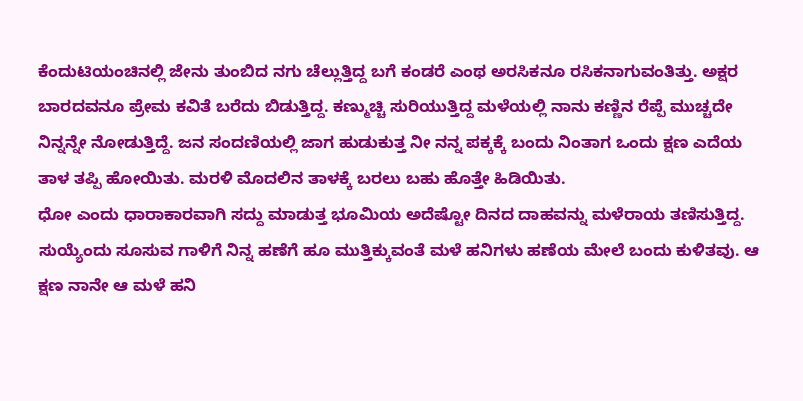ಕೆಂದುಟಿಯಂಚಿನಲ್ಲಿ ಜೇನು ತುಂಬಿದ ನಗು ಚೆಲ್ಲುತ್ತಿದ್ದ ಬಗೆ ಕಂಡರೆ ಎಂಥ ಅರಸಿಕನೂ ರಸಿಕನಾಗುವಂತಿತ್ತು. ಅಕ್ಷರ ಬಾರದವನೂ ಪ್ರೇಮ ಕವಿತೆ ಬರೆದು ಬಿಡುತ್ತಿದ್ದ. ಕಣ್ಮುಚ್ಚಿ ಸುರಿಯುತ್ತಿದ್ದ ಮಳೆಯಲ್ಲಿ ನಾನು ಕಣ್ಣಿನ ರೆಪ್ಪೆ ಮುಚ್ಚದೇ ನಿನ್ನನ್ನೇ ನೋಡುತ್ತಿದ್ದೆ. ಜನ ಸಂದಣಿಯಲ್ಲಿ ಜಾಗ ಹುಡುಕುತ್ತ ನೀ ನನ್ನ ಪಕ್ಕಕ್ಕೆ ಬಂದು ನಿಂತಾಗ ಒಂದು ಕ್ಷಣ ಎದೆಯ ತಾಳ ತಪ್ಪಿ ಹೋಯಿತು. ಮರಳಿ ಮೊದಲಿನ ತಾಳಕ್ಕೆ ಬರಲು ಬಹು ಹೊತ್ತೇ ಹಿಡಿಯಿತು.
ಧೋ ಎಂದು ಧಾರಾಕಾರವಾಗಿ ಸದ್ದು ಮಾಡುತ್ತ ಭೂಮಿಯ ಅದೆಷ್ಟೋ ದಿನದ ದಾಹವನ್ನು ಮಳೆರಾಯ ತಣಿಸುತ್ತಿದ್ದ. ಸುಯ್ಯೆಂದು ಸೂಸುವ ಗಾಳಿಗೆ ನಿನ್ನ ಹಣೆಗೆ ಹೂ ಮುತ್ತಿಕ್ಕುವಂತೆ ಮಳೆ ಹನಿಗಳು ಹಣೆಯ ಮೇಲೆ ಬಂದು ಕುಳಿತವು. ಆ ಕ್ಷಣ ನಾನೇ ಆ ಮಳೆ ಹನಿ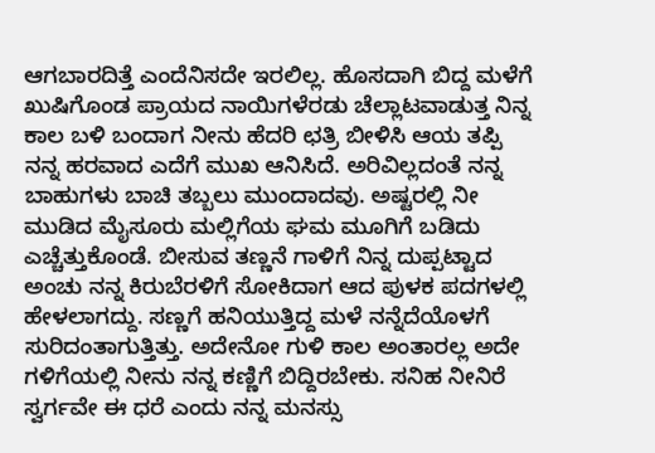ಆಗಬಾರದಿತ್ತೆ ಎಂದೆನಿಸದೇ ಇರಲಿಲ್ಲ. ಹೊಸದಾಗಿ ಬಿದ್ದ ಮಳೆಗೆ ಖುಷಿಗೊಂಡ ಪ್ರಾಯದ ನಾಯಿಗಳೆರಡು ಚೆಲ್ಲಾಟವಾಡುತ್ತ ನಿನ್ನ ಕಾಲ ಬಳಿ ಬಂದಾಗ ನೀನು ಹೆದರಿ ಛತ್ರಿ ಬೀಳಿಸಿ ಆಯ ತಪ್ಪಿ ನನ್ನ ಹರವಾದ ಎದೆಗೆ ಮುಖ ಆನಿಸಿದೆ. ಅರಿವಿಲ್ಲದಂತೆ ನನ್ನ ಬಾಹುಗಳು ಬಾಚಿ ತಬ್ಬಲು ಮುಂದಾದವು. ಅಷ್ಟರಲ್ಲಿ ನೀ ಮುಡಿದ ಮೈಸೂರು ಮಲ್ಲಿಗೆಯ ಘಮ ಮೂಗಿಗೆ ಬಡಿದು ಎಚ್ಚೆತ್ತುಕೊಂಡೆ. ಬೀಸುವ ತಣ್ಣನೆ ಗಾಳಿಗೆ ನಿನ್ನ ದುಪ್ಪಟ್ಟಾದ ಅಂಚು ನನ್ನ ಕಿರುಬೆರಳಿಗೆ ಸೋಕಿದಾಗ ಆದ ಪುಳಕ ಪದಗಳಲ್ಲಿ ಹೇಳಲಾಗದ್ದು. ಸಣ್ಣಗೆ ಹನಿಯುತ್ತಿದ್ದ ಮಳೆ ನನ್ನೆದೆಯೊಳಗೆ ಸುರಿದಂತಾಗುತ್ತಿತ್ತು. ಅದೇನೋ ಗುಳಿ ಕಾಲ ಅಂತಾರಲ್ಲ ಅದೇ ಗಳಿಗೆಯಲ್ಲಿ ನೀನು ನನ್ನ ಕಣ್ಣಿಗೆ ಬಿದ್ದಿರಬೇಕು. ಸನಿಹ ನೀನಿರೆ ಸ್ವರ್ಗವೇ ಈ ಧರೆ ಎಂದು ನನ್ನ ಮನಸ್ಸು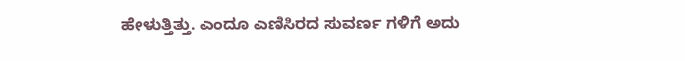ಹೇಳುತ್ತಿತ್ತು. ಎಂದೂ ಎಣಿಸಿರದ ಸುವರ್ಣ ಗಳಿಗೆ ಅದು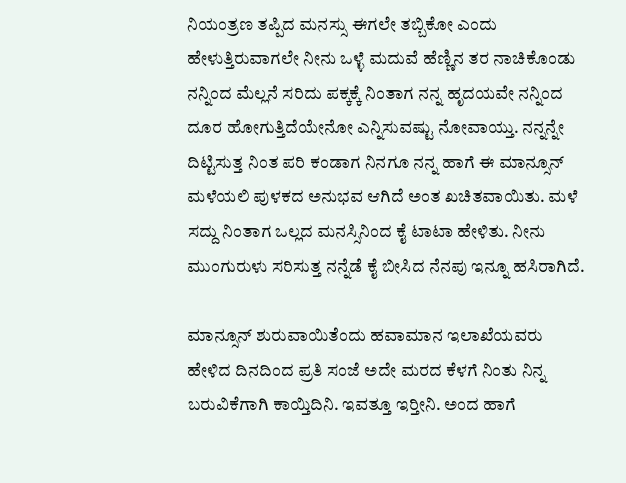ನಿಯಂತ್ರಣ ತಪ್ಪಿದ ಮನಸ್ಸು ಈಗಲೇ ತಬ್ಬಿಕೋ ಎಂದು ಹೇಳುತ್ತಿರುವಾಗಲೇ ನೀನು ಒಳ್ಳೆ ಮದುವೆ ಹೆಣ್ಣಿನ ತರ ನಾಚಿಕೊಂಡು ನನ್ನಿಂದ ಮೆಲ್ಲನೆ ಸರಿದು ಪಕ್ಕಕ್ಕೆ ನಿಂತಾಗ ನನ್ನ ಹೃದಯವೇ ನನ್ನಿಂದ ದೂರ ಹೋಗುತ್ತಿದೆಯೇನೋ ಎನ್ನಿಸುವಷ್ಟು ನೋವಾಯ್ತು. ನನ್ನನ್ನೇ ದಿಟ್ಟಿಸುತ್ತ ನಿಂತ ಪರಿ ಕಂಡಾಗ ನಿನಗೂ ನನ್ನ ಹಾಗೆ ಈ ಮಾನ್ಸೂನ್ ಮಳೆಯಲಿ ಪುಳಕದ ಅನುಭವ ಆಗಿದೆ ಅಂತ ಖಚಿತವಾಯಿತು. ಮಳೆ ಸದ್ದು ನಿಂತಾಗ ಒಲ್ಲದ ಮನಸ್ಸಿನಿಂದ ಕೈ ಟಾಟಾ ಹೇಳಿತು. ನೀನು ಮುಂಗುರುಳು ಸರಿಸುತ್ತ ನನ್ನೆಡೆ ಕೈ ಬೀಸಿದ ನೆನಪು ಇನ್ನೂ ಹಸಿರಾಗಿದೆ.

ಮಾನ್ಸೂನ್ ಶುರುವಾಯಿತೆಂದು ಹವಾಮಾನ ಇಲಾಖೆಯವರು ಹೇಳಿದ ದಿನದಿಂದ ಪ್ರತಿ ಸಂಜೆ ಅದೇ ಮರದ ಕೆಳಗೆ ನಿಂತು ನಿನ್ನ ಬರುವಿಕೆಗಾಗಿ ಕಾಯ್ತಿದಿನಿ. ಇವತ್ತೂ ಇರ‍್ತೀನಿ. ಅಂದ ಹಾಗೆ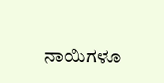ನಾಯಿಗಳೂ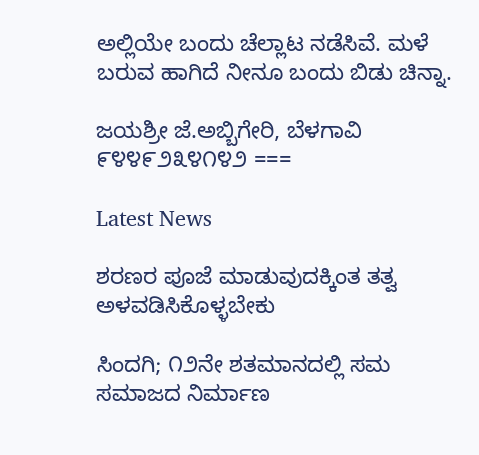ಅಲ್ಲಿಯೇ ಬಂದು ಚೆಲ್ಲಾಟ ನಡೆಸಿವೆ. ಮಳೆ ಬರುವ ಹಾಗಿದೆ ನೀನೂ ಬಂದು ಬಿಡು ಚಿನ್ನಾ.

ಜಯಶ್ರೀ ಜೆ.ಅಬ್ಬಿಗೇರಿ, ಬೆಳಗಾವಿ      ೯೪೪೯೨೩೪೧೪೨ ===

Latest News

ಶರಣರ ಪೂಜೆ ಮಾಡುವುದಕ್ಕಿಂತ ತತ್ವ ಅಳವಡಿಸಿಕೊಳ್ಳಬೇಕು

ಸಿಂದಗಿ; ೧೨ನೇ ಶತಮಾನದಲ್ಲಿ ಸಮ ಸಮಾಜದ ನಿರ್ಮಾಣ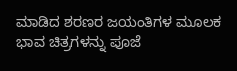ಮಾಡಿದ ಶರಣರ ಜಯಂತಿಗಳ ಮೂಲಕ ಭಾವ ಚಿತ್ರಗಳನ್ನು ಪೂಜೆ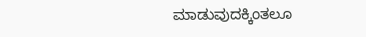ಮಾಡುವುದಕ್ಕಿಂತಲೂ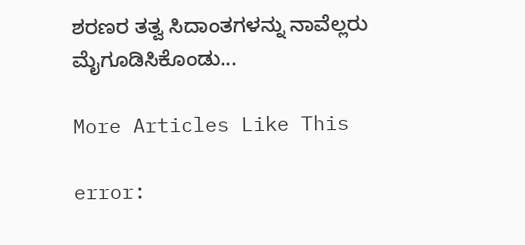ಶರಣರ ತತ್ವ ಸಿದಾಂತಗಳನ್ನು ನಾವೆಲ್ಲರು ಮೈಗೂಡಿಸಿಕೊಂಡು...

More Articles Like This

error: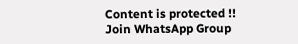Content is protected !!
Join WhatsApp Group